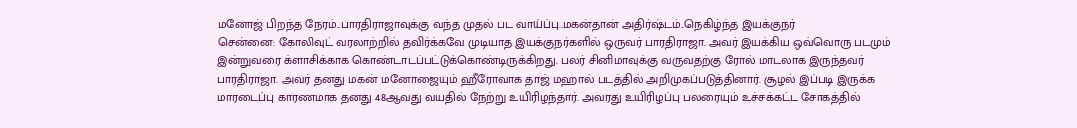மனோஜ் பிறந்த நேரம்..பாரதிராஜாவுக்கு வந்த முதல் பட வாய்ப்பு..மகன்தான் அதிர்ஷ்டம்..நெகிழ்ந்த இயக்குநர்
சென்னை: கோலிவுட் வரலாற்றில் தவிர்க்கவே முடியாத இயக்குநர்களில் ஒருவர் பாரதிராஜா. அவர் இயக்கிய ஒவ்வொரு படமும் இன்றுவரை க்ளாசிக்காக கொண்டாடப்பட்டுக்கொண்டிருக்கிறது. பலர் சினிமாவுக்கு வருவதற்கு ரோல் மாடலாக இருந்தவர் பாரதிராஜா. அவர் தனது மகன் மனோஜையும் ஹீரோவாக தாஜ் மஹால் படத்தில் அறிமுகப்படுத்தினார். சூழல் இப்படி இருக்க மாரடைப்பு காரணமாக தனது 48ஆவது வயதில் நேற்று உயிரிழந்தார். அவரது உயிரிழப்பு பலரையும் உச்சக்கட்ட சோகத்தில்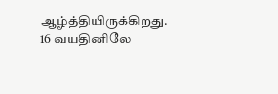ஆழ்த்தியிருக்கிறது.
16 வயதினிலே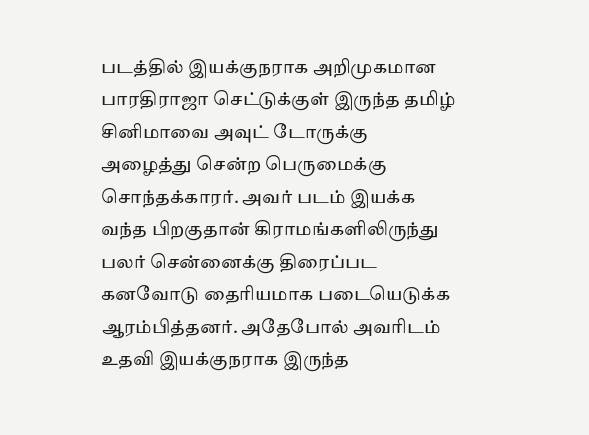படத்தில் இயக்குநராக அறிமுகமான பாரதிராஜா செட்டுக்குள் இருந்த தமிழ் சினிமாவை அவுட் டோருக்கு அழைத்து சென்ற பெருமைக்கு சொந்தக்காரர். அவர் படம் இயக்க வந்த பிறகுதான் கிராமங்களிலிருந்து பலர் சென்னைக்கு திரைப்பட கனவோடு தைரியமாக படையெடுக்க ஆரம்பித்தனர். அதேபோல் அவரிடம் உதவி இயக்குநராக இருந்த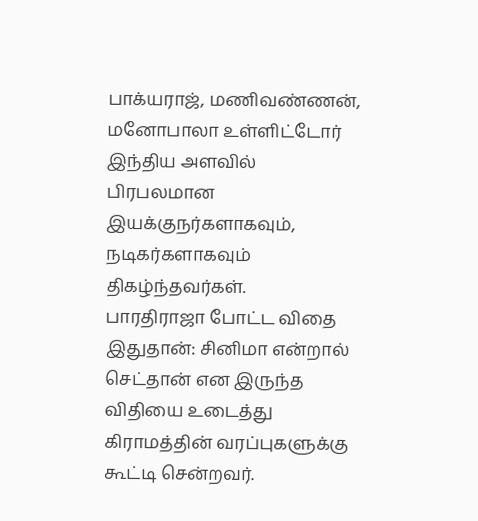பாக்யராஜ், மணிவண்ணன், மனோபாலா உள்ளிட்டோர் இந்திய அளவில் பிரபலமான இயக்குநர்களாகவும், நடிகர்களாகவும் திகழ்ந்தவர்கள்.
பாரதிராஜா போட்ட விதை இதுதான்: சினிமா என்றால் செட்தான் என இருந்த விதியை உடைத்து கிராமத்தின் வரப்புகளுக்கு கூட்டி சென்றவர்.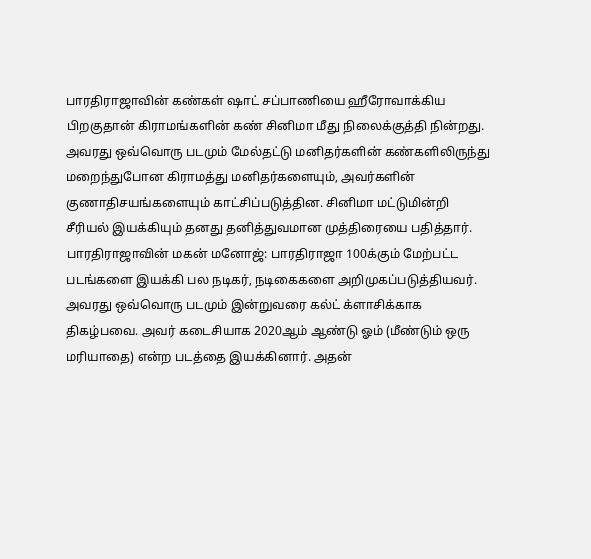பாரதிராஜாவின் கண்கள் ஷாட் சப்பாணியை ஹீரோவாக்கிய பிறகுதான் கிராமங்களின் கண் சினிமா மீது நிலைக்குத்தி நின்றது. அவரது ஒவ்வொரு படமும் மேல்தட்டு மனிதர்களின் கண்களிலிருந்து மறைந்துபோன கிராமத்து மனிதர்களையும், அவர்களின் குணாதிசயங்களையும் காட்சிப்படுத்தின. சினிமா மட்டுமின்றி சீரியல் இயக்கியும் தனது தனித்துவமான முத்திரையை பதித்தார்.
பாரதிராஜாவின் மகன் மனோஜ்: பாரதிராஜா 100க்கும் மேற்பட்ட படங்களை இயக்கி பல நடிகர், நடிகைகளை அறிமுகப்படுத்தியவர். அவரது ஒவ்வொரு படமும் இன்றுவரை கல்ட் க்ளாசிக்காக திகழ்பவை. அவர் கடைசியாக 2020ஆம் ஆண்டு ஓம் (மீண்டும் ஒரு மரியாதை) என்ற படத்தை இயக்கினார். அதன்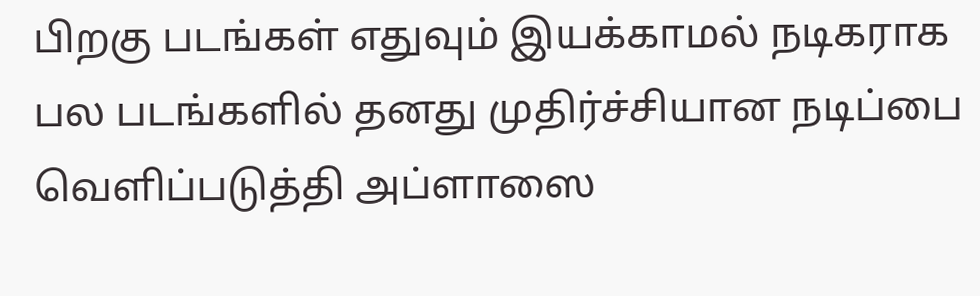பிறகு படங்கள் எதுவும் இயக்காமல் நடிகராக பல படங்களில் தனது முதிர்ச்சியான நடிப்பை வெளிப்படுத்தி அப்ளாஸை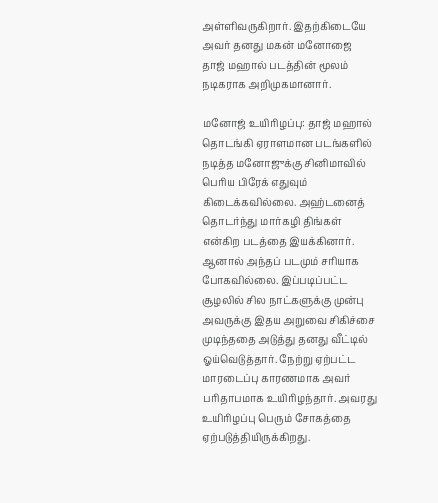அள்ளிவருகிறார். இதற்கிடையே அவர் தனது மகன் மனோஜை தாஜ் மஹால் படத்தின் மூலம் நடிகராக அறிமுகமானார்.

மனோஜ் உயிரிழப்பு: தாஜ் மஹால் தொடங்கி ஏராளமான படங்களில் நடித்த மனோஜுக்கு சினிமாவில் பெரிய பிரேக் எதுவும் கிடைக்கவில்லை. அஹ்டனைத் தொடர்ந்து மார்கழி திங்கள் என்கிற படத்தை இயக்கினார். ஆனால் அந்தப் படமும் சரியாக போகவில்லை. இப்படிப்பட்ட சூழலில் சில நாட்களுக்கு முன்பு அவருக்கு இதய அறுவை சிகிச்சை முடிந்ததை அடுத்து தனது வீட்டில் ஓய்வெடுத்தார். நேற்று ஏற்பட்ட மாரடைப்பு காரணமாக அவர் பரிதாபமாக உயிரிழந்தார். அவரது உயிரிழப்பு பெரும் சோகத்தை ஏற்படுத்தியிருக்கிறது.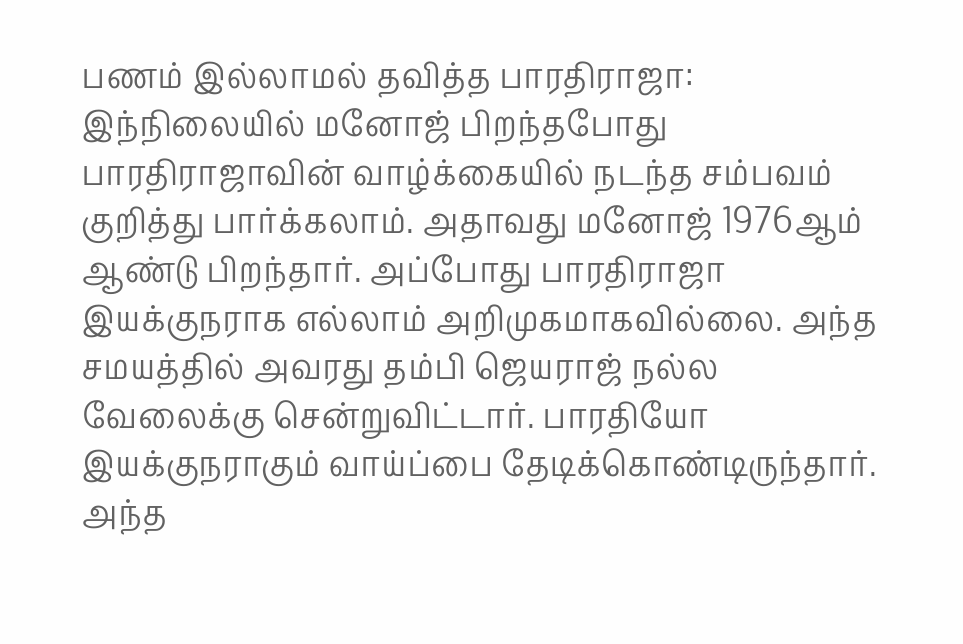பணம் இல்லாமல் தவித்த பாரதிராஜா: இந்நிலையில் மனோஜ் பிறந்தபோது பாரதிராஜாவின் வாழ்க்கையில் நடந்த சம்பவம் குறித்து பார்க்கலாம். அதாவது மனோஜ் 1976ஆம் ஆண்டு பிறந்தார். அப்போது பாரதிராஜா இயக்குநராக எல்லாம் அறிமுகமாகவில்லை. அந்த சமயத்தில் அவரது தம்பி ஜெயராஜ் நல்ல வேலைக்கு சென்றுவிட்டார். பாரதியோ இயக்குநராகும் வாய்ப்பை தேடிக்கொண்டிருந்தார். அந்த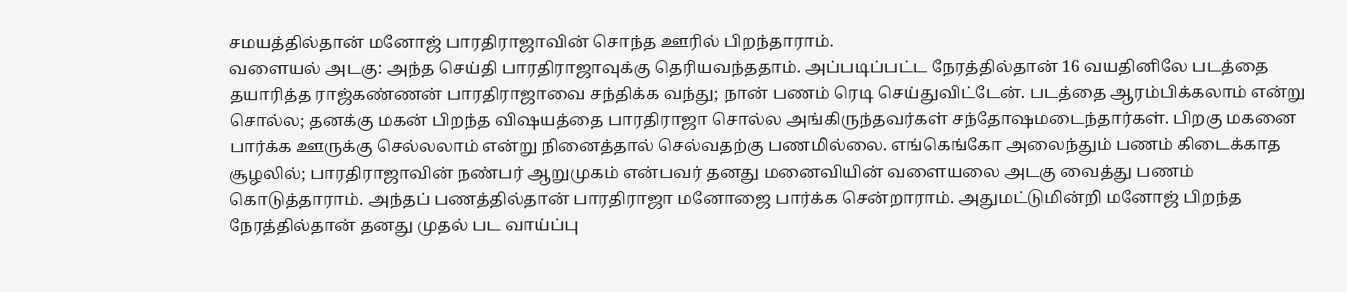சமயத்தில்தான் மனோஜ் பாரதிராஜாவின் சொந்த ஊரில் பிறந்தாராம்.
வளையல் அடகு: அந்த செய்தி பாரதிராஜாவுக்கு தெரியவந்ததாம். அப்படிப்பட்ட நேரத்தில்தான் 16 வயதினிலே படத்தை தயாரித்த ராஜ்கண்ணன் பாரதிராஜாவை சந்திக்க வந்து; நான் பணம் ரெடி செய்துவிட்டேன். படத்தை ஆரம்பிக்கலாம் என்று சொல்ல; தனக்கு மகன் பிறந்த விஷயத்தை பாரதிராஜா சொல்ல அங்கிருந்தவர்கள் சந்தோஷமடைந்தார்கள். பிறகு மகனை பார்க்க ஊருக்கு செல்லலாம் என்று நினைத்தால் செல்வதற்கு பணமில்லை. எங்கெங்கோ அலைந்தும் பணம் கிடைக்காத சூழலில்; பாரதிராஜாவின் நண்பர் ஆறுமுகம் என்பவர் தனது மனைவியின் வளையலை அடகு வைத்து பணம் கொடுத்தாராம். அந்தப் பணத்தில்தான் பாரதிராஜா மனோஜை பார்க்க சென்றாராம். அதுமட்டுமின்றி மனோஜ் பிறந்த நேரத்தில்தான் தனது முதல் பட வாய்ப்பு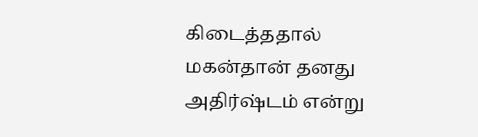கிடைத்ததால் மகன்தான் தனது அதிர்ஷ்டம் என்று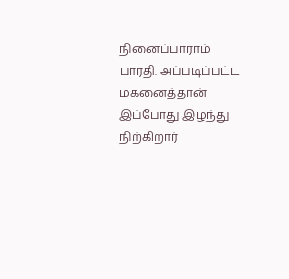நினைப்பாராம் பாரதி. அப்படிப்பட்ட மகனைத்தான் இப்போது இழந்து நிற்கிறார்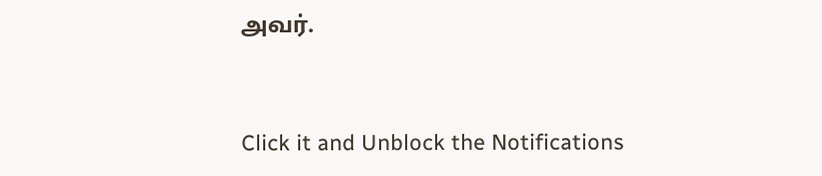அவர்.


Click it and Unblock the Notifications